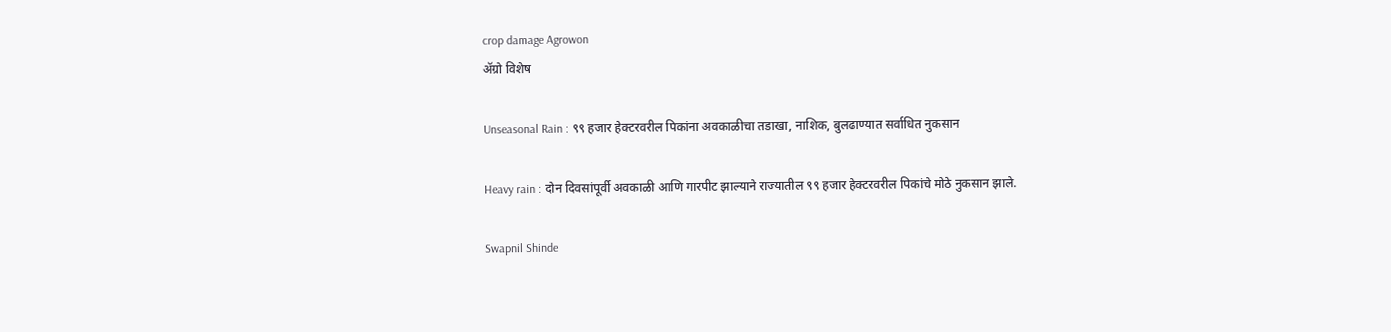crop damage Agrowon
ॲग्रो विशेष

Unseasonal Rain : ९९ हजार हेक्टरवरील पिकांना अवकाळीचा तडाखा, नाशिक, बुलढाण्यात सर्वाधित नुकसान

Heavy rain : दोन दिवसांपूर्वी अवकाळी आणि गारपीट झाल्याने राज्यातील ९९ हजार हेक्टरवरील पिकांचे मोठे नुकसान झाले.

Swapnil Shinde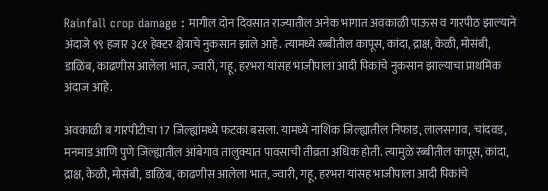Rainfall crop damage : मागील दोन दिवसात राज्यातील अनेक भागात अवकाळी पाऊस व गारपीठ झाल्याने अंदाजे ९९ हजार ३८१ हेक्टर क्षेत्राचे नुकसान झाले आहे. त्यामध्ये रब्बीतील कापूस, कांदा, द्राक्ष, केळी, मोसंबी, डाळिंब, काढणीस आलेला भात, ज्वारी, गहू, हरभरा यांसह भाजीपाला आदी पिकांचे नुकसान झाल्याचा प्राथमिक अंदाज आहे.

अवकाळी व गारपीटीचा 17 जिल्ह्यांमध्ये फटका बसला. यामध्ये नाशिक जिल्ह्यातील निफाड, लालसगाव, चांदवड, मनमाड आणि पुणे जिल्ह्यातील आंबेगाव तालुक्यात पावसाची तीव्रता अधिक होती. त्यामुळे रब्बीतील कापूस, कांदा, द्राक्ष, केळी, मोसंबी, डाळिंब, काढणीस आलेला भात, ज्वारी, गहू, हरभरा यांसह भाजीपाला आदी पिकांचे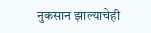नुकसान झाल्याचेही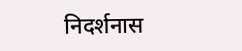निदर्शनास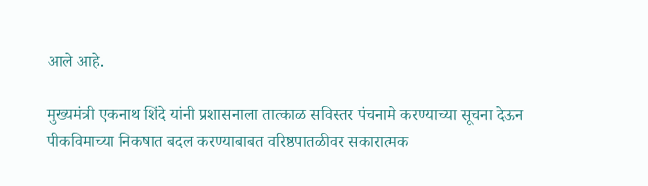आले आहे.

मुख्यमंत्री एकनाथ शिंदे यांनी प्रशासनाला तात्काळ सविस्तर पंचनामे करण्याच्या सूचना देऊन पीकविमाच्या निकषात बदल करण्याबाबत वरिष्ठपातळीवर सकारात्मक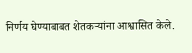निर्णय घेण्याबाबत शेतकऱ्यांना आश्वासित केले.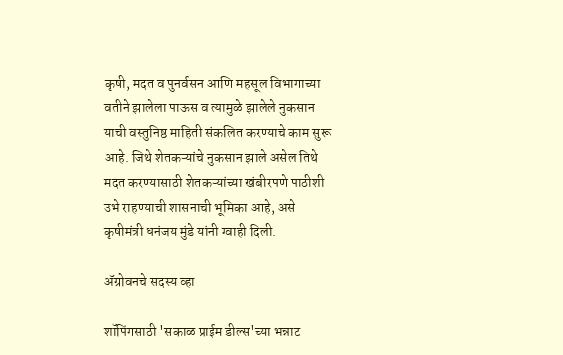कृषी, मदत व पुनर्वसन आणि महसूल विभागाच्या वतीने झालेला पाऊस व त्यामुळे झालेले नुकसान याची वस्तुनिष्ठ माहिती संकलित करण्याचे काम सुरू आहे. जिथे शेतकऱ्यांचे नुकसान झाले असेल तिथे मदत करण्यासाठी शेतकऱ्यांच्या खंबीरपणे पाठीशी उभे राहण्याची शासनाची भूमिका आहे, असे कृषीमंत्री धनंजय मुंडे यांनी ग्वाही दिली.

ॲग्रोवनचे सदस्य व्हा

शॉपिंगसाठी 'सकाळ प्राईम डील्स'च्या भन्नाट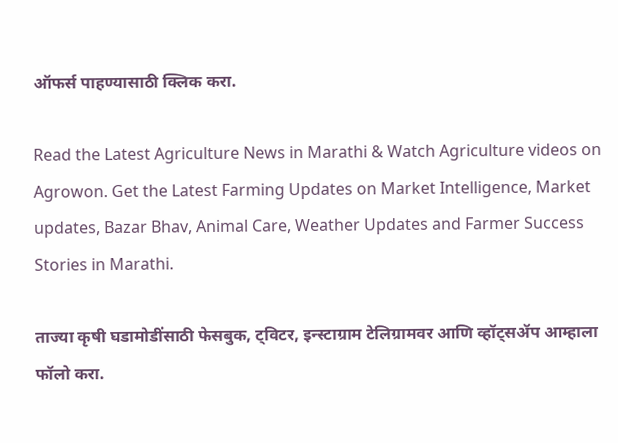ऑफर्स पाहण्यासाठी क्लिक करा.

Read the Latest Agriculture News in Marathi & Watch Agriculture videos on Agrowon. Get the Latest Farming Updates on Market Intelligence, Market updates, Bazar Bhav, Animal Care, Weather Updates and Farmer Success Stories in Marathi.

ताज्या कृषी घडामोडींसाठी फेसबुक, ट्विटर, इन्स्टाग्राम टेलिग्रामवर आणि व्हॉट्सॲप आम्हाला फॉलो करा.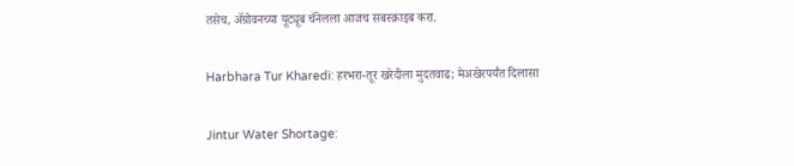तसेच, ॲग्रोवनच्या यूट्यूब चॅनेलला आजच सबस्क्राइब करा.

Harbhara Tur Kharedi: हरभरा-तूर खरेदीला मुदतवाढ; मेअखेरपर्यंत दिलासा

Jintur Water Shortage: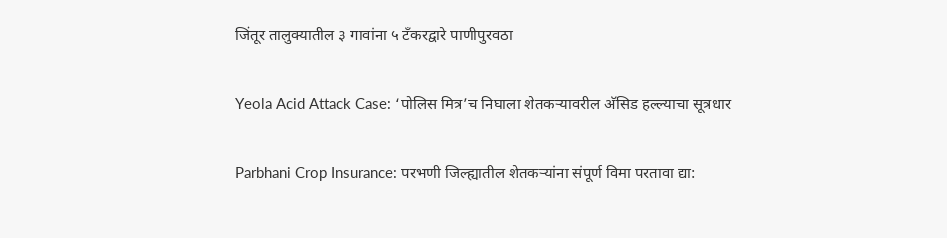जिंतूर तालुक्यातील ३ गावांना ५ टँकरद्वारे पाणीपुरवठा

Yeola Acid Attack Case: ‘पोलिस मित्र’च निघाला शेतकऱ्यावरील अ‍ॅसिड हल्ल्याचा सूत्रधार

Parbhani Crop Insurance: परभणी जिल्ह्यातील शेतकऱ्यांना संपूर्ण विमा परतावा द्या: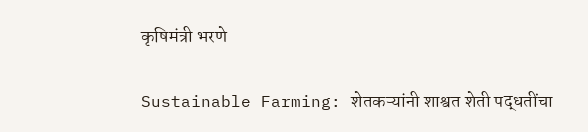कृषिमंत्री भरणे

Sustainable Farming: शेतकऱ्यांनी शाश्वत शेती पद्धतींचा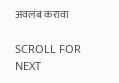अवलंब करावा

SCROLL FOR NEXT